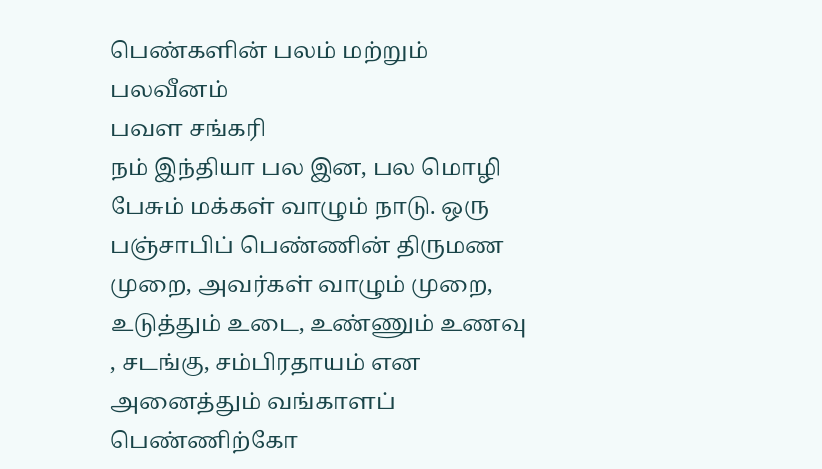பெண்களின் பலம் மற்றும் பலவீனம்
பவள சங்கரி
நம் இந்தியா பல இன, பல மொழி பேசும் மக்கள் வாழும் நாடு. ஒரு பஞ்சாபிப் பெண்ணின் திருமண முறை, அவர்கள் வாழும் முறை, உடுத்தும் உடை, உண்ணும் உணவு , சடங்கு, சம்பிரதாயம் என அனைத்தும் வங்காளப் பெண்ணிற்கோ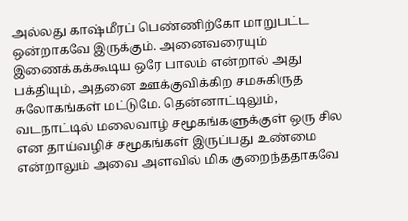அல்லது காஷ்மீரப் பெண்ணிற்கோ மாறுபட்ட ஒன்றாகவே இருக்கும். அனைவரையும் இணைக்கக்கூடிய ஒரே பாலம் என்றால் அது பக்தியும், அதனை ஊக்குவிக்கிற சமசுகிருத சுலோகங்கள் மட்டுமே. தென்னாட்டிலும், வடநாட்டில் மலைவாழ் சமூகங்களுக்குள் ஒரு சில என தாய்வழிச் சமூகங்கள் இருப்பது உண்மை என்றாலும் அவை அளவில் மிக குறைந்ததாகவே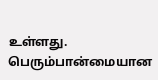உள்ளது. பெரும்பான்மையான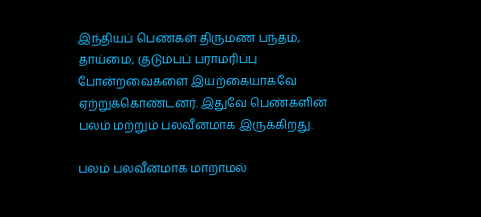இந்தியப் பெண்கள் திருமண பந்தம், தாய்மை, குடும்பப் பராமரிப்பு போன்றவைகளை இயற்கையாகவே ஏற்றுக்கொண்டனர். இதுவே பெண்களின் பலம் மற்றும் பலவீனமாக இருக்கிறது.

பலம் பலவீனமாக மாறாமல்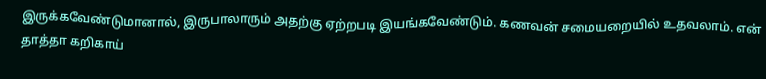இருக்கவேண்டுமானால், இருபாலாரும் அதற்கு ஏற்றபடி இயங்கவேண்டும். கணவன் சமையறையில் உதவலாம். என் தாத்தா கறிகாய்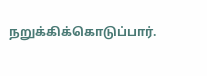நறுக்கிக்கொடுப்பார்.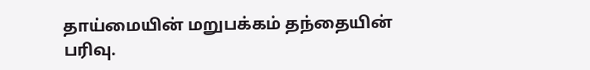தாய்மையின் மறுபக்கம் தந்தையின் பரிவு.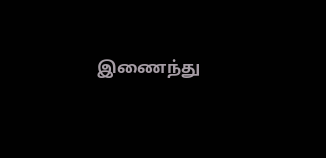இணைந்து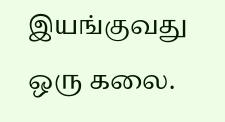இயங்குவது ஒரு கலை.